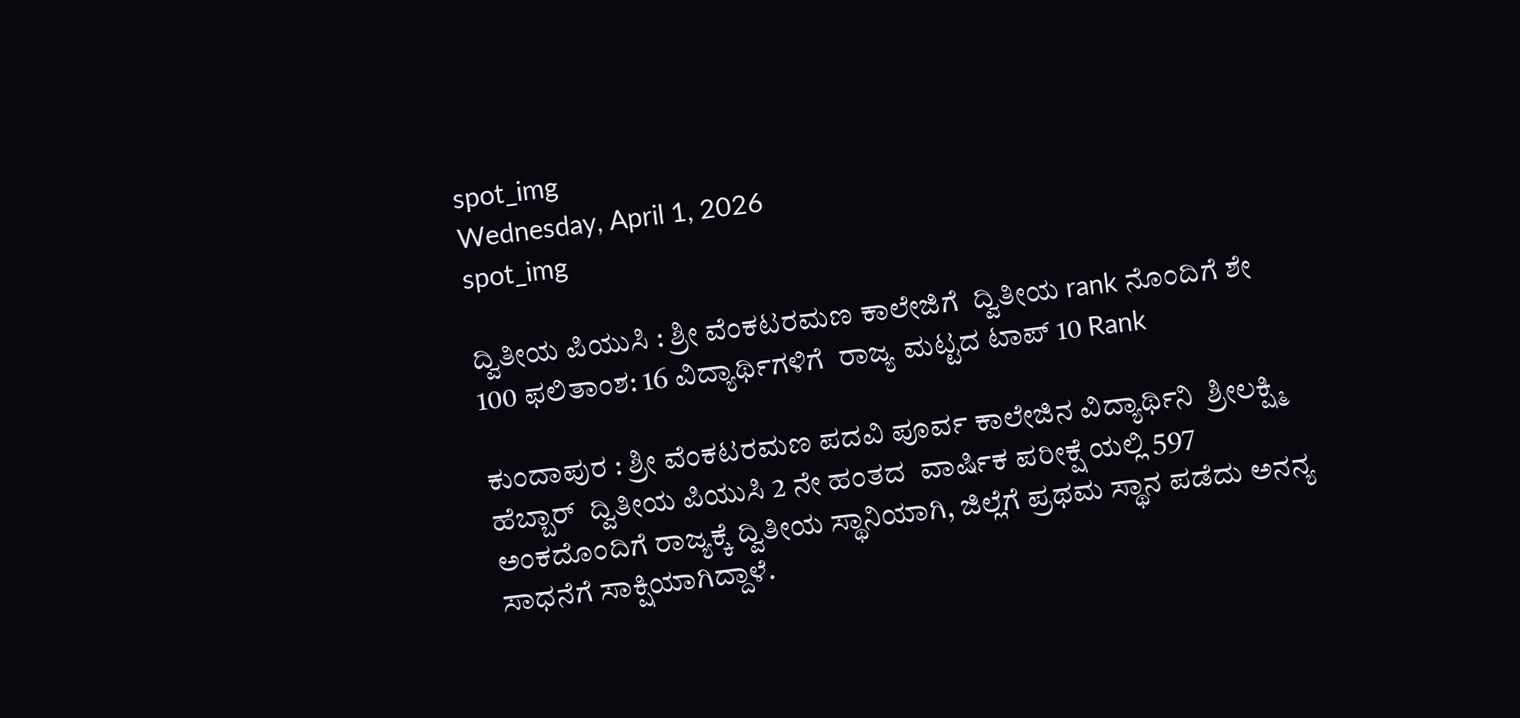spot_img
Wednesday, April 1, 2026
spot_img

ದ್ವಿತೀಯ ಪಿಯುಸಿ : ಶ್ರೀ ವೆಂಕಟರಮಣ ಕಾಲೇಜಿಗೆ  ದ್ವಿತೀಯ rank ನೊಂದಿಗೆ ಶೇ 100 ಫಲಿತಾಂಶ: 16 ವಿದ್ಯಾರ್ಥಿಗಳಿಗೆ  ರಾಜ್ಯ ಮಟ್ಟದ ಟಾಪ್ 10 Rank

ಕುಂದಾಪುರ : ಶ್ರೀ ವೆಂಕಟರಮಣ ಪದವಿ ಪೂರ್ವ ಕಾಲೇಜಿನ ವಿದ್ಯಾರ್ಥಿನಿ  ಶ್ರೀಲಕ್ಷ್ಮಿ ಹೆಬ್ಬಾರ್  ದ್ವಿತೀಯ ಪಿಯುಸಿ 2 ನೇ ಹಂತದ  ವಾರ್ಷಿಕ ಪರೀಕ್ಷೆ ಯಲ್ಲಿ 597 ಅಂಕದೊಂದಿಗೆ ರಾಜ್ಯಕ್ಕೆ ದ್ವಿತೀಯ ಸ್ಥಾನಿಯಾಗಿ, ಜಿಲ್ಲೆಗೆ ಪ್ರಥಮ ಸ್ಥಾನ ಪಡೆದು ಅನನ್ಯ ಸಾಧನೆಗೆ ಸಾಕ್ಷಿಯಾಗಿದ್ದಾಳೆ.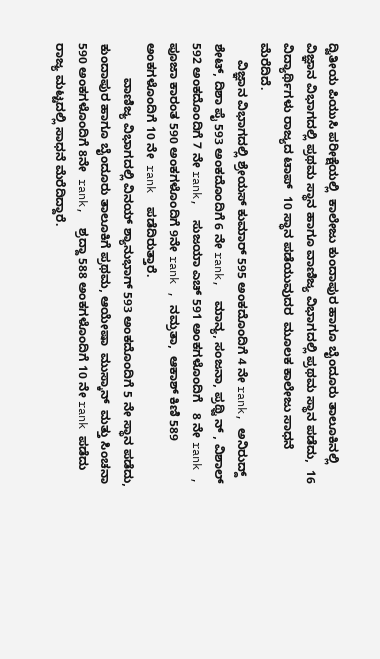ದ್ವಿತೀಯ ಪಿಯುಸಿ ಪರೀಕ್ಷೆಯಲ್ಲಿ  ಕಾಲೇಜು ಕುಂದಾಪುರ ಹಾಗೂ ಬೈಂದೂರು ತಾಲೂಕಿನಲ್ಲಿ ವಿಜ್ಞಾನ ವಿಭಾಗದಲ್ಲಿ ಪ್ರಥಮ ಸ್ಥಾನ ಹಾಗೂ ವಾಣಿಜ್ಯ ವಿಭಾಗದಲ್ಲಿ ಪ್ರಥಮ ಸ್ಥಾನ ಪಡೆದು,  16 ವಿದ್ಯಾರ್ಥಿಗಳು ರಾಜ್ಯದ ಟಾಪ್  10 ಸ್ಥಾನ ಪಡೆಯುವುದರ  ಮೂಲಕ ಕಾಲೇಜು ಸಾಧನೆ  ಮೆರೆದಿದೆ.
     ವಿಜ್ಞಾನ ವಿಭಾಗದಲ್ಲಿ ಶ್ರೇಯಸ್ ಕುಮಾರ್ 595 ಅಂಕದೊಂದಿಗೆ 4 ನೇ rank, ಅನಿರುದ್ದ್ ಶೇಟ್, ದಿಶಾ ಪೈ 593 ಅಂಕದೊಂದಿಗೆ 6 ನೇ rank,  ಮಾನ್ಯ, ಸಂಜನಾ, ಪ್ರಥ್ವಿ ನ್ , ವಿಶಾಲ್ 592 ಅಂಕದೊಂದಿಗೆ 7 ನೇ rank,  ಸುಜಯಾ ಎಚ್‌ 591 ಅಂಕಗಳೊಂದಿಗೆ   8 ನೇ rank , ಪೂಜಾ ಕಾರಂತ 590 ಅಂಕಗಳೊಂದಿಗೆ 9ನೇ rank , ನಮ್ರತಾ,  ಆಕಾಶ್ ಕಿಣಿ 589 ಅಂಕಗಳೊಂದಿಗೆ 10 ನೇ  rank  ಪಡೆದಿರುತ್ತಾರೆ.
          ವಾಣಿಜ್ಯ ವಿಭಾಗದಲ್ಲಿ ವಿನಯ್ ಶ್ಯಾನುಭಾಗ್ 593 ಅಂಕದೊಂದಿಗೆ 5 ನೇ ಸ್ಥಾನ ಪಡೆದು, ಕುಂದಾಪುರ ಹಾಗೂ ಬೈಂದೂರು ತಾಲೂಕಿಗೆ ಪ್ರಥಮ, ಆಯೇಷಾ  ಮುಸ್ಕಾನ್  ಮತ್ತು ಸಿಂಚನಾ 590 ಅಂಕಗಳೊಂದಿಗೆ 8ನೇ  rank,  ಶ್ರದ್ದಾ 588 ಅಂಕಗಳೊಂದಿಗೆ 10 ನೇ rank ಪಡೆದು ರಾಜ್ಯ ಮಟ್ಟದಲ್ಲಿ ಸಾಧನೆ ಮೆರೆದಿದ್ದಾರೆ.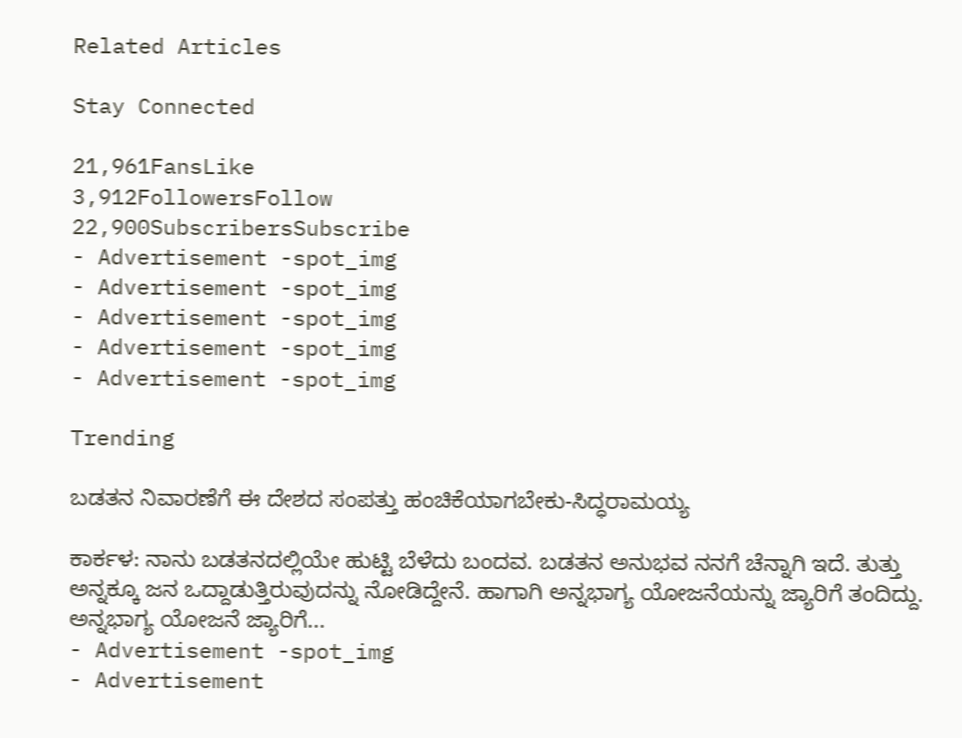Related Articles

Stay Connected

21,961FansLike
3,912FollowersFollow
22,900SubscribersSubscribe
- Advertisement -spot_img
- Advertisement -spot_img
- Advertisement -spot_img
- Advertisement -spot_img
- Advertisement -spot_img

Trending

ಬಡತನ ನಿವಾರಣೆಗೆ ಈ ದೇಶದ ಸಂಪತ್ತು ಹಂಚಿಕೆಯಾಗಬೇಕು-ಸಿದ್ಧರಾಮಯ್ಯ

ಕಾರ್ಕಳ: ನಾನು ಬಡತನದಲ್ಲಿಯೇ ಹುಟ್ಟಿ ಬೆಳೆದು ಬಂದವ. ಬಡತನ ಅನುಭವ ನನಗೆ ಚೆನ್ನಾಗಿ ಇದೆ. ತುತ್ತು ಅನ್ನಕ್ಕೂ ಜನ ಒದ್ದಾಡುತ್ತಿರುವುದನ್ನು ನೋಡಿದ್ದೇನೆ. ಹಾಗಾಗಿ ಅನ್ನಭಾಗ್ಯ ಯೋಜನೆಯನ್ನು ಜ್ಯಾರಿಗೆ ತಂದಿದ್ದು. ಅನ್ನಭಾಗ್ಯ ಯೋಜನೆ ಜ್ಯಾರಿಗೆ...
- Advertisement -spot_img
- Advertisement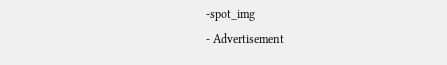-spot_img
- Advertisement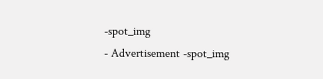-spot_img
- Advertisement -spot_img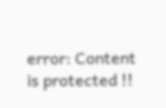error: Content is protected !!